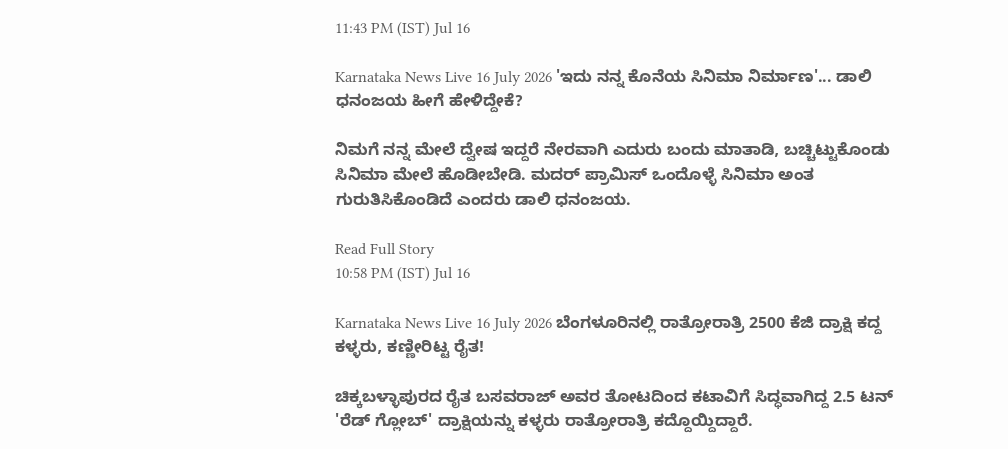11:43 PM (IST) Jul 16

Karnataka News Live 16 July 2026 'ಇದು ನನ್ನ ಕೊನೆಯ ಸಿನಿಮಾ ನಿರ್ಮಾಣ'... ಡಾಲಿ ಧನಂಜಯ ಹೀಗೆ ಹೇಳಿದ್ದೇಕೆ?

ನಿಮಗೆ ನನ್ನ ಮೇಲೆ ದ್ವೇಷ ಇದ್ದರೆ ನೇರವಾಗಿ ಎದುರು ಬಂದು ಮಾತಾಡಿ, ಬಚ್ಚಿಟ್ಟುಕೊಂಡು ಸಿನಿಮಾ ಮೇಲೆ ಹೊಡೀಬೇಡಿ. ಮದರ್‌ ಪ್ರಾಮಿಸ್‌ ಒಂದೊಳ್ಳೆ ಸಿನಿಮಾ ಅಂತ ಗುರುತಿಸಿಕೊಂಡಿದೆ ಎಂದರು ಡಾಲಿ ಧನಂಜಯ.

Read Full Story
10:58 PM (IST) Jul 16

Karnataka News Live 16 July 2026 ಬೆಂಗಳೂರಿನಲ್ಲಿ ರಾತ್ರೋರಾತ್ರಿ 2500 ಕೆಜಿ ದ್ರಾಕ್ಷಿ ಕದ್ದ ಕಳ್ಳರು, ಕಣ್ಣೀರಿಟ್ಟ ರೈತ!

ಚಿಕ್ಕಬಳ್ಳಾಪುರದ ರೈತ ಬಸವರಾಜ್ ಅವರ ತೋಟದಿಂದ ಕಟಾವಿಗೆ ಸಿದ್ಧವಾಗಿದ್ದ 2.5 ಟನ್ 'ರೆಡ್ ಗ್ಲೋಬ್' ದ್ರಾಕ್ಷಿಯನ್ನು ಕಳ್ಳರು ರಾತ್ರೋರಾತ್ರಿ ಕದ್ದೊಯ್ದಿದ್ದಾರೆ.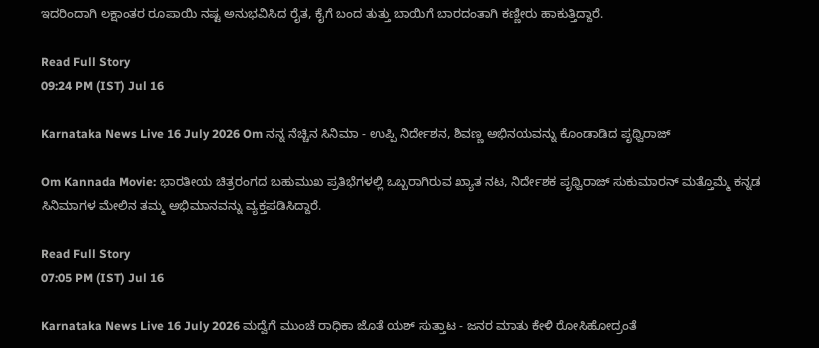ಇದರಿಂದಾಗಿ ಲಕ್ಷಾಂತರ ರೂಪಾಯಿ ನಷ್ಟ ಅನುಭವಿಸಿದ ರೈತ, ಕೈಗೆ ಬಂದ ತುತ್ತು ಬಾಯಿಗೆ ಬಾರದಂತಾಗಿ ಕಣ್ಣೀರು ಹಾಕುತ್ತಿದ್ದಾರೆ.

Read Full Story
09:24 PM (IST) Jul 16

Karnataka News Live 16 July 2026 Om ನನ್ನ ನೆಚ್ಚಿನ ಸಿನಿಮಾ - ಉಪ್ಪಿ ನಿರ್ದೇಶನ, ಶಿವಣ್ಣ ಅಭಿನಯವನ್ನು ಕೊಂಡಾಡಿದ ಪೃಥ್ವಿರಾಜ್

Om Kannada Movie: ಭಾರತೀಯ ಚಿತ್ರರಂಗದ ಬಹುಮುಖ ಪ್ರತಿಭೆಗಳಲ್ಲಿ ಒಬ್ಬರಾಗಿರುವ ಖ್ಯಾತ ನಟ, ನಿರ್ದೇಶಕ ಪೃಥ್ವಿರಾಜ್ ಸುಕುಮಾರನ್ ಮತ್ತೊಮ್ಮೆ ಕನ್ನಡ ಸಿನಿಮಾಗಳ ಮೇಲಿನ ತಮ್ಮ ಅಭಿಮಾನವನ್ನು ವ್ಯಕ್ತಪಡಿಸಿದ್ದಾರೆ.

Read Full Story
07:05 PM (IST) Jul 16

Karnataka News Live 16 July 2026 ಮದ್ವೆಗೆ ಮುಂಚೆ ರಾಧಿಕಾ ಜೊತೆ ಯಶ್ ಸುತ್ತಾಟ - ಜನರ ಮಾತು ಕೇಳಿ ರೋಸಿಹೋದ್ರಂತೆ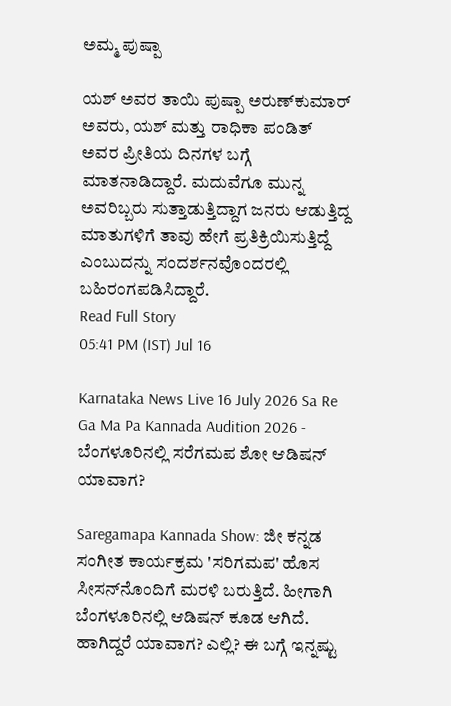ಅಮ್ಮ ಪುಷ್ಪಾ

ಯಶ್ ಅವರ ತಾಯಿ ಪುಷ್ಪಾ ಅರುಣ್‌ಕುಮಾರ್ ಅವರು, ಯಶ್ ಮತ್ತು ರಾಧಿಕಾ ಪಂಡಿತ್ ಅವರ ಪ್ರೀತಿಯ ದಿನಗಳ ಬಗ್ಗೆ ಮಾತನಾಡಿದ್ದಾರೆ. ಮದುವೆಗೂ ಮುನ್ನ ಅವರಿಬ್ಬರು ಸುತ್ತಾಡುತ್ತಿದ್ದಾಗ ಜನರು ಆಡುತ್ತಿದ್ದ ಮಾತುಗಳಿಗೆ ತಾವು ಹೇಗೆ ಪ್ರತಿಕ್ರಿಯಿಸುತ್ತಿದ್ದೆ ಎಂಬುದನ್ನು ಸಂದರ್ಶನವೊಂದರಲ್ಲಿ ಬಹಿರಂಗಪಡಿಸಿದ್ದಾರೆ.
Read Full Story
05:41 PM (IST) Jul 16

Karnataka News Live 16 July 2026 Sa Re Ga Ma Pa Kannada Audition 2026 - ಬೆಂಗಳೂರಿನಲ್ಲಿ ಸರೆಗಮಪ ಶೋ ಆಡಿಷನ್‌ ಯಾವಾಗ?

Saregamapa Kannada Show: ಜೀ ಕನ್ನಡ ಸಂಗೀತ ಕಾರ್ಯಕ್ರಮ 'ಸರಿಗಮಪ' ಹೊಸ ಸೀಸನ್‌ನೊಂದಿಗೆ ಮರಳಿ ಬರುತ್ತಿದೆ. ಹೀಗಾಗಿ ಬೆಂಗಳೂರಿನಲ್ಲಿ ಆಡಿಷನ್‌ ಕೂಡ ಆಗಿದೆ. ಹಾಗಿದ್ದರೆ ಯಾವಾಗ? ಎಲ್ಲಿ? ಈ ಬಗ್ಗೆ ಇನ್ನಷ್ಟು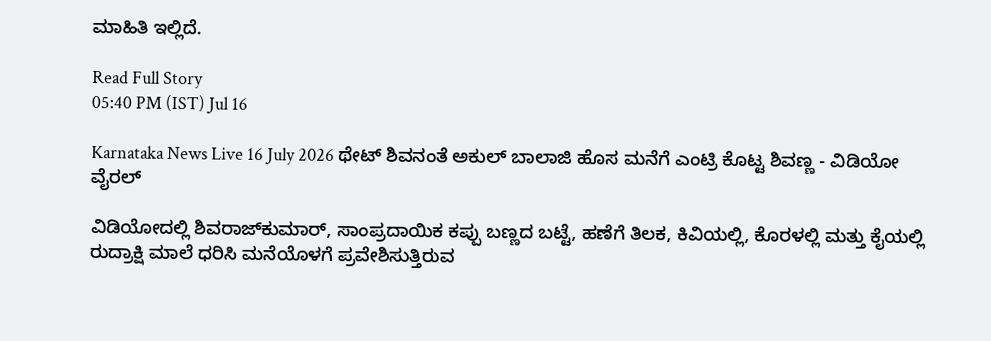ಮಾಹಿತಿ ಇಲ್ಲಿದೆ.

Read Full Story
05:40 PM (IST) Jul 16

Karnataka News Live 16 July 2026 ಥೇಟ್ ಶಿವನಂತೆ ಅಕುಲ್ ಬಾಲಾಜಿ ಹೊಸ ಮನೆಗೆ ಎಂಟ್ರಿ ಕೊಟ್ಟ ಶಿವಣ್ಣ - ವಿಡಿಯೋ ವೈರಲ್

ವಿಡಿಯೋದಲ್ಲಿ ಶಿವರಾಜ್‌ಕುಮಾರ್, ಸಾಂಪ್ರದಾಯಿಕ ಕಪ್ಪು ಬಣ್ಣದ ಬಟ್ಟೆ, ಹಣೆಗೆ ತಿಲಕ, ಕಿವಿಯಲ್ಲಿ, ಕೊರಳಲ್ಲಿ ಮತ್ತು ಕೈಯಲ್ಲಿ ರುದ್ರಾಕ್ಷಿ ಮಾಲೆ ಧರಿಸಿ ಮನೆಯೊಳಗೆ ಪ್ರವೇಶಿಸುತ್ತಿರುವ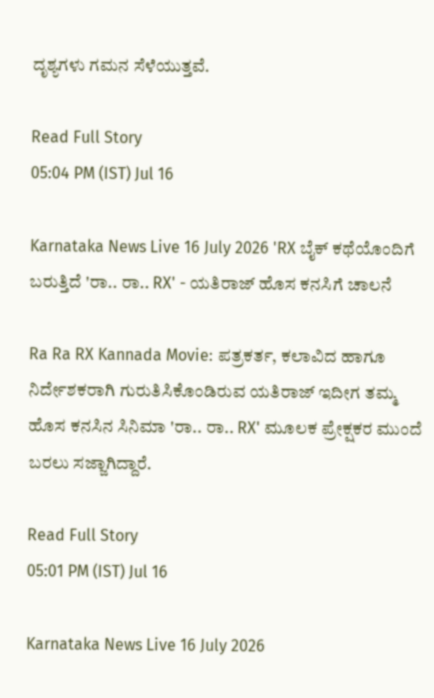ದೃಶ್ಯಗಳು ಗಮನ ಸೆಳೆಯುತ್ತವೆ.

Read Full Story
05:04 PM (IST) Jul 16

Karnataka News Live 16 July 2026 'RX ಬೈಕ್ ಕಥೆಯೊಂದಿಗೆ ಬರುತ್ತಿದೆ 'ರಾ.. ರಾ.. RX' - ಯತಿರಾಜ್ ಹೊಸ ಕನಸಿಗೆ ಚಾಲನೆ

Ra Ra RX Kannada Movie: ಪತ್ರಕರ್ತ, ಕಲಾವಿದ ಹಾಗೂ ನಿರ್ದೇಶಕರಾಗಿ ಗುರುತಿಸಿಕೊಂಡಿರುವ ಯತಿರಾಜ್ ಇದೀಗ ತಮ್ಮ ಹೊಸ ಕನಸಿನ ಸಿನಿಮಾ 'ರಾ.. ರಾ.. RX' ಮೂಲಕ ಪ್ರೇಕ್ಷಕರ ಮುಂದೆ ಬರಲು ಸಜ್ಜಾಗಿದ್ದಾರೆ.

Read Full Story
05:01 PM (IST) Jul 16

Karnataka News Live 16 July 2026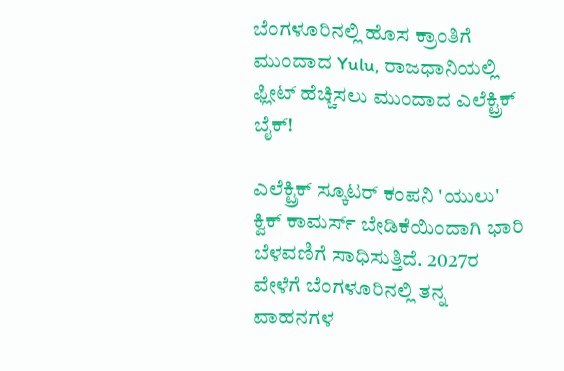ಬೆಂಗಳೂರಿನಲ್ಲಿ ಹೊಸ ಕ್ರಾಂತಿಗೆ ಮುಂದಾದ Yulu, ರಾಜಧಾನಿಯಲ್ಲಿ ಫ್ಲೀಟ್ ಹೆಚ್ಚಿಸಲು ಮುಂದಾದ ಎಲೆಕ್ಟ್ರಿಕ್ ಬೈಕ್!

ಎಲೆಕ್ಟ್ರಿಕ್ ಸ್ಕೂಟರ್ ಕಂಪನಿ 'ಯುಲು' ಕ್ವಿಕ್ ಕಾಮರ್ಸ್ ಬೇಡಿಕೆಯಿಂದಾಗಿ ಭಾರಿ ಬೆಳವಣಿಗೆ ಸಾಧಿಸುತ್ತಿದೆ. 2027ರ ವೇಳೆಗೆ ಬೆಂಗಳೂರಿನಲ್ಲಿ ತನ್ನ ವಾಹನಗಳ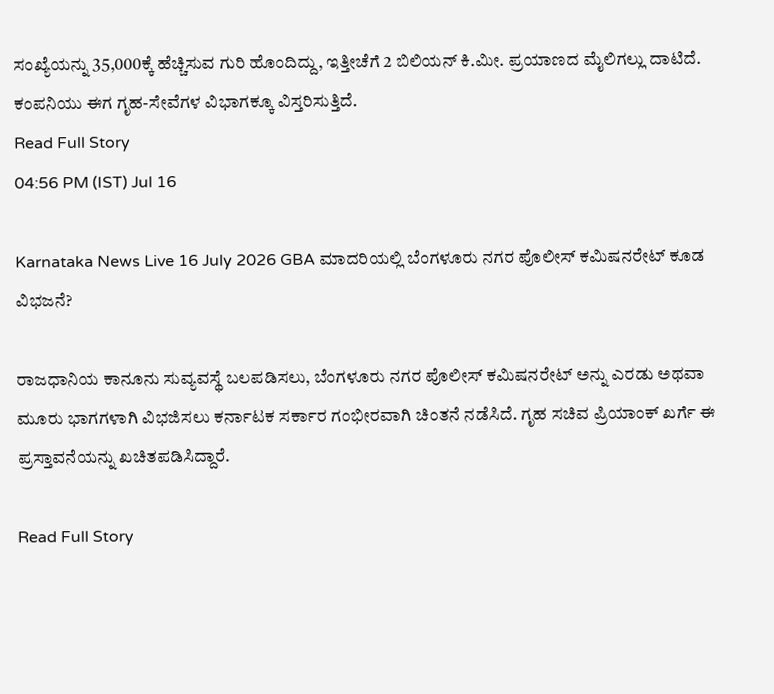ಸಂಖ್ಯೆಯನ್ನು 35,000ಕ್ಕೆ ಹೆಚ್ಚಿಸುವ ಗುರಿ ಹೊಂದಿದ್ದು, ಇತ್ತೀಚೆಗೆ 2 ಬಿಲಿಯನ್ ಕಿ.ಮೀ. ಪ್ರಯಾಣದ ಮೈಲಿಗಲ್ಲು ದಾಟಿದೆ. ಕಂಪನಿಯು ಈಗ ಗೃಹ-ಸೇವೆಗಳ ವಿಭಾಗಕ್ಕೂ ವಿಸ್ತರಿಸುತ್ತಿದೆ.
Read Full Story
04:56 PM (IST) Jul 16

Karnataka News Live 16 July 2026 GBA ಮಾದರಿಯಲ್ಲಿ ಬೆಂಗಳೂರು ನಗರ ಪೊಲೀಸ್ ಕಮಿಷನರೇಟ್ ಕೂಡ ವಿಭಜನೆ?

ರಾಜಧಾನಿಯ ಕಾನೂನು ಸುವ್ಯವಸ್ಥೆ ಬಲಪಡಿಸಲು, ಬೆಂಗಳೂರು ನಗರ ಪೊಲೀಸ್ ಕಮಿಷನರೇಟ್ ಅನ್ನು ಎರಡು ಅಥವಾ ಮೂರು ಭಾಗಗಳಾಗಿ ವಿಭಜಿಸಲು ಕರ್ನಾಟಕ ಸರ್ಕಾರ ಗಂಭೀರವಾಗಿ ಚಿಂತನೆ ನಡೆಸಿದೆ. ಗೃಹ ಸಚಿವ ಪ್ರಿಯಾಂಕ್ ಖರ್ಗೆ ಈ ಪ್ರಸ್ತಾವನೆಯನ್ನು ಖಚಿತಪಡಿಸಿದ್ದಾರೆ.

Read Full Story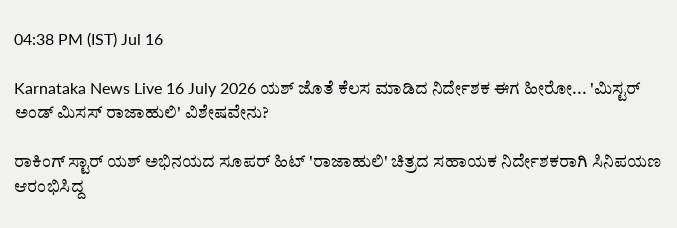04:38 PM (IST) Jul 16

Karnataka News Live 16 July 2026 ಯಶ್ ಜೊತೆ ಕೆಲಸ ಮಾಡಿದ ನಿರ್ದೇಶಕ ಈಗ ಹೀರೋ... 'ಮಿಸ್ಟರ್ ಅಂಡ್ ಮಿಸಸ್ ರಾಜಾಹುಲಿ' ವಿಶೇಷವೇನು?

ರಾಕಿಂಗ್ ಸ್ಟಾರ್ ಯಶ್ ಅಭಿನಯದ ಸೂಪರ್ ಹಿಟ್ 'ರಾಜಾಹುಲಿ' ಚಿತ್ರದ ಸಹಾಯಕ ನಿರ್ದೇಶಕರಾಗಿ ಸಿನಿಪಯಣ ಆರಂಭಿಸಿದ್ದ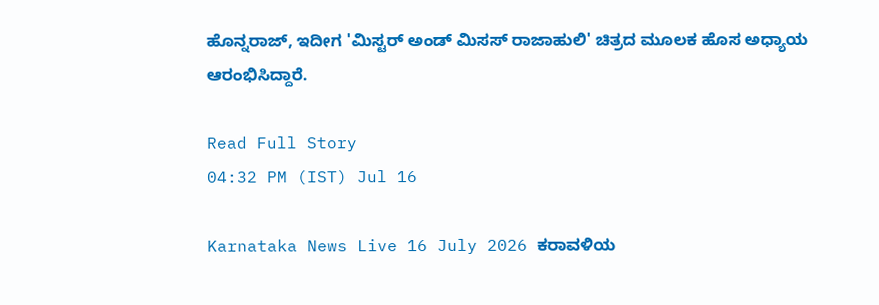ಹೊನ್ನರಾಜ್, ಇದೀಗ 'ಮಿಸ್ಟರ್ ಅಂಡ್ ಮಿಸಸ್ ರಾಜಾಹುಲಿ' ಚಿತ್ರದ ಮೂಲಕ ಹೊಸ ಅಧ್ಯಾಯ ಆರಂಭಿಸಿದ್ದಾರೆ.

Read Full Story
04:32 PM (IST) Jul 16

Karnataka News Live 16 July 2026 ಕರಾವಳಿಯ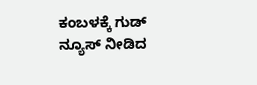ಕಂಬಳಕ್ಕೆ ಗುಡ್ ನ್ಯೂಸ್ ನೀಡಿದ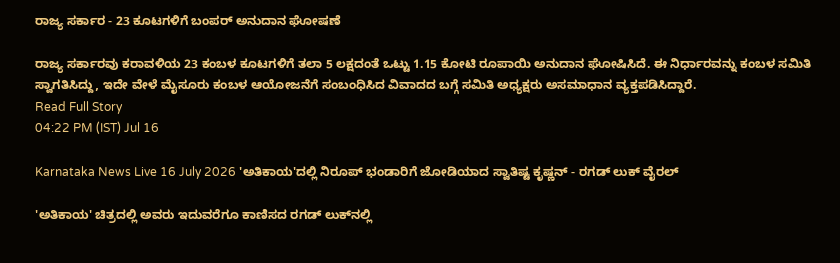ರಾಜ್ಯ ಸರ್ಕಾರ - 23 ಕೂಟಗಳಿಗೆ ಬಂಪರ್‌ ಅನುದಾನ ಘೋಷಣೆ

ರಾಜ್ಯ ಸರ್ಕಾರವು ಕರಾವಳಿಯ 23 ಕಂಬಳ ಕೂಟಗಳಿಗೆ ತಲಾ 5 ಲಕ್ಷದಂತೆ ಒಟ್ಟು 1.15 ಕೋಟಿ ರೂಪಾಯಿ ಅನುದಾನ ಘೋಷಿಸಿದೆ. ಈ ನಿರ್ಧಾರವನ್ನು ಕಂಬಳ ಸಮಿತಿ ಸ್ವಾಗತಿಸಿದ್ದು, ಇದೇ ವೇಳೆ ಮೈಸೂರು ಕಂಬಳ ಆಯೋಜನೆಗೆ ಸಂಬಂಧಿಸಿದ ವಿವಾದದ ಬಗ್ಗೆ ಸಮಿತಿ ಅಧ್ಯಕ್ಷರು ಅಸಮಾಧಾನ ವ್ಯಕ್ತಪಡಿಸಿದ್ದಾರೆ.
Read Full Story
04:22 PM (IST) Jul 16

Karnataka News Live 16 July 2026 'ಅತಿಕಾಯ'ದಲ್ಲಿ ನಿರೂಪ್ ಭಂಡಾರಿಗೆ ಜೋಡಿಯಾದ ಸ್ವಾತಿಷ್ಟ ಕೃಷ್ಣನ್ - ರಗಡ್ ಲುಕ್ ವೈರಲ್

'ಅತಿಕಾಯ' ಚಿತ್ರದಲ್ಲಿ ಅವರು ಇದುವರೆಗೂ ಕಾಣಿಸದ ರಗಡ್ ಲುಕ್‌ನಲ್ಲಿ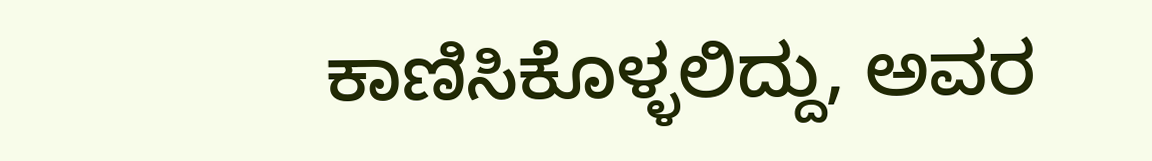ಕಾಣಿಸಿಕೊಳ್ಳಲಿದ್ದು, ಅವರ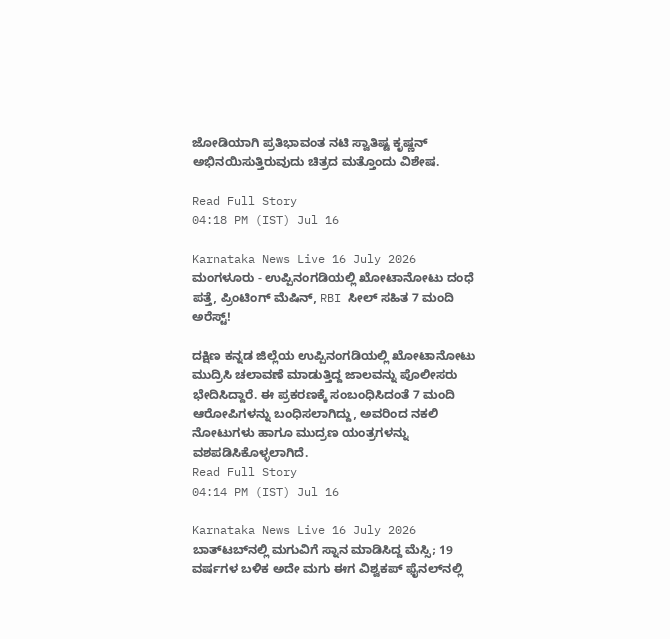ಜೋಡಿಯಾಗಿ ಪ್ರತಿಭಾವಂತ ನಟಿ ಸ್ವಾತಿಷ್ಟ ಕೃಷ್ಣನ್ ಅಭಿನಯಿಸುತ್ತಿರುವುದು ಚಿತ್ರದ ಮತ್ತೊಂದು ವಿಶೇಷ.

Read Full Story
04:18 PM (IST) Jul 16

Karnataka News Live 16 July 2026 ಮಂಗಳೂರು - ಉಪ್ಪಿನಂಗಡಿಯಲ್ಲಿ ಖೋಟಾನೋಟು ದಂಧೆ ಪತ್ತೆ, ಪ್ರಿಂಟಿಂಗ್ ಮೆಷಿನ್, RBI ಸೀಲ್ ಸಹಿತ 7 ಮಂದಿ ಅರೆಸ್ಟ್!

ದಕ್ಷಿಣ ಕನ್ನಡ ಜಿಲ್ಲೆಯ ಉಪ್ಪಿನಂಗಡಿಯಲ್ಲಿ ಖೋಟಾನೋಟು ಮುದ್ರಿಸಿ ಚಲಾವಣೆ ಮಾಡುತ್ತಿದ್ದ ಜಾಲವನ್ನು ಪೊಲೀಸರು ಭೇದಿಸಿದ್ದಾರೆ. ಈ ಪ್ರಕರಣಕ್ಕೆ ಸಂಬಂಧಿಸಿದಂತೆ 7 ಮಂದಿ ಆರೋಪಿಗಳನ್ನು ಬಂಧಿಸಲಾಗಿದ್ದು, ಅವರಿಂದ ನಕಲಿ ನೋಟುಗಳು ಹಾಗೂ ಮುದ್ರಣ ಯಂತ್ರಗಳನ್ನು ವಶಪಡಿಸಿಕೊಳ್ಳಲಾಗಿದೆ.
Read Full Story
04:14 PM (IST) Jul 16

Karnataka News Live 16 July 2026 ಬಾತ್‌ಟಬ್‌ನಲ್ಲಿ ಮಗುವಿಗೆ ಸ್ನಾನ ಮಾಡಿಸಿದ್ದ ಮೆಸ್ಸಿ; 19 ವರ್ಷಗಳ ಬಳಿಕ ಅದೇ ಮಗು ಈಗ ವಿಶ್ವಕಪ್ ಫೈನಲ್‌ನಲ್ಲಿ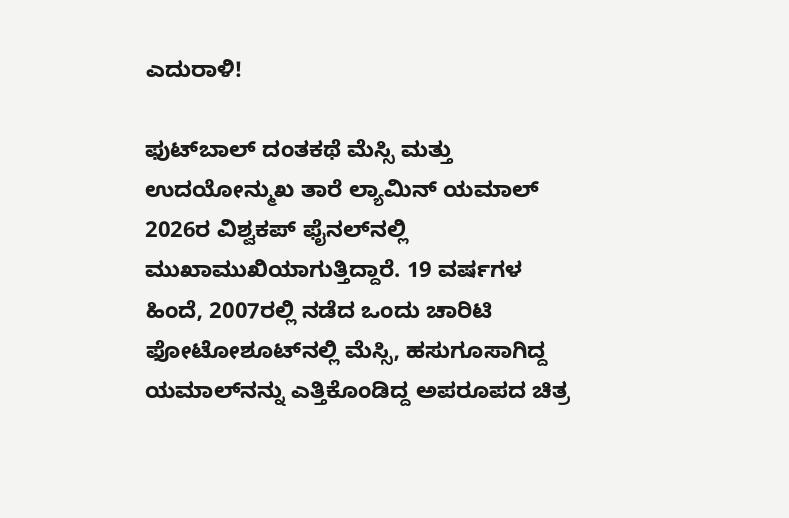ಎದುರಾಳಿ!

ಫುಟ್‌ಬಾಲ್ ದಂತಕಥೆ ಮೆಸ್ಸಿ ಮತ್ತು ಉದಯೋನ್ಮುಖ ತಾರೆ ಲ್ಯಾಮಿನ್ ಯಮಾಲ್ 2026ರ ವಿಶ್ವಕಪ್ ಫೈನಲ್‌ನಲ್ಲಿ ಮುಖಾಮುಖಿಯಾಗುತ್ತಿದ್ದಾರೆ. 19 ವರ್ಷಗಳ ಹಿಂದೆ, 2007ರಲ್ಲಿ ನಡೆದ ಒಂದು ಚಾರಿಟಿ ಫೋಟೋಶೂಟ್‌ನಲ್ಲಿ ಮೆಸ್ಸಿ, ಹಸುಗೂಸಾಗಿದ್ದ ಯಮಾಲ್‌ನನ್ನು ಎತ್ತಿಕೊಂಡಿದ್ದ ಅಪರೂಪದ ಚಿತ್ರ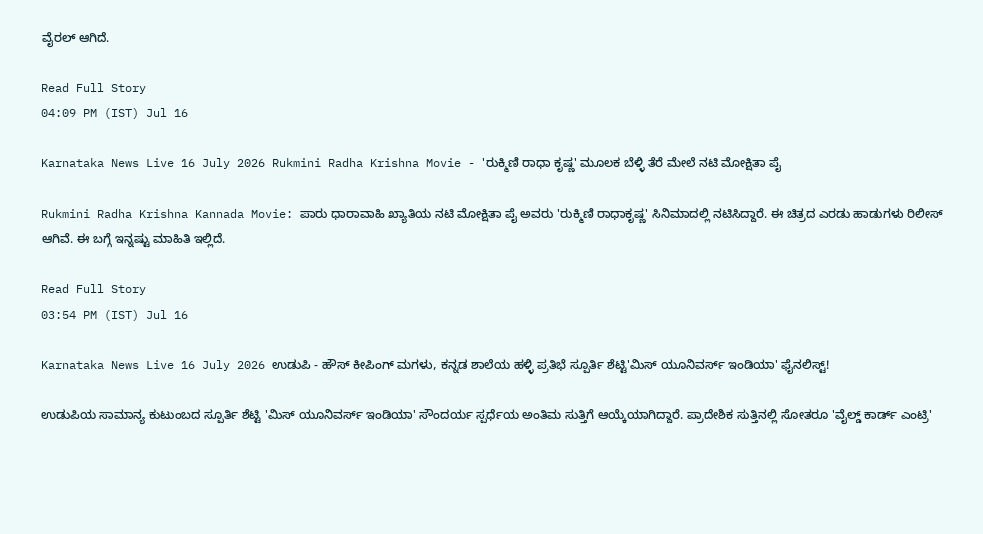ವೈರಲ್‌ ಆಗಿದೆ.

Read Full Story
04:09 PM (IST) Jul 16

Karnataka News Live 16 July 2026 Rukmini Radha Krishna Movie - 'ರುಕ್ಮಿಣಿ ರಾಧಾ ಕೃಷ್ಣ' ಮೂಲಕ ಬೆಳ್ಳಿ ತೆರೆ ಮೇಲೆ ನಟಿ ಮೋಕ್ಷಿತಾ ಪೈ

Rukmini Radha Krishna Kannada Movie: ಪಾರು ಧಾರಾವಾಹಿ ಖ್ಯಾತಿಯ ನಟಿ ಮೋಕ್ಷಿತಾ ಪೈ ಅವರು 'ರುಕ್ಮಿಣಿ ರಾಧಾಕೃಷ್ಣ' ಸಿನಿಮಾದಲ್ಲಿ ನಟಿಸಿದ್ದಾರೆ. ಈ ಚಿತ್ರದ ಎರಡು ಹಾಡುಗಳು ರಿಲೀಸ್‌ ಆಗಿವೆ. ಈ ಬಗ್ಗೆ ಇನ್ನಷ್ಟು ಮಾಹಿತಿ ಇಲ್ಲಿದೆ.

Read Full Story
03:54 PM (IST) Jul 16

Karnataka News Live 16 July 2026 ಉಡುಪಿ - ಹೌಸ್ ಕೀಪಿಂಗ್ ಮಗಳು, ಕನ್ನಡ ಶಾಲೆಯ ಹಳ್ಳಿ ಪ್ರತಿಭೆ ಸ್ಪೂರ್ತಿ ಶೆಟ್ಟಿ'ಮಿಸ್ ಯೂನಿವರ್ಸ್ ಇಂಡಿಯಾ' ಫೈನಲಿಸ್ಟ್!

ಉಡುಪಿಯ ಸಾಮಾನ್ಯ ಕುಟುಂಬದ ಸ್ಪೂರ್ತಿ ಶೆಟ್ಟಿ 'ಮಿಸ್ ಯೂನಿವರ್ಸ್ ಇಂಡಿಯಾ' ಸೌಂದರ್ಯ ಸ್ಪರ್ಧೆಯ ಅಂತಿಮ ಸುತ್ತಿಗೆ ಆಯ್ಕೆಯಾಗಿದ್ದಾರೆ. ಪ್ರಾದೇಶಿಕ ಸುತ್ತಿನಲ್ಲಿ ಸೋತರೂ 'ವೈಲ್ಡ್ ಕಾರ್ಡ್ ಎಂಟ್ರಿ'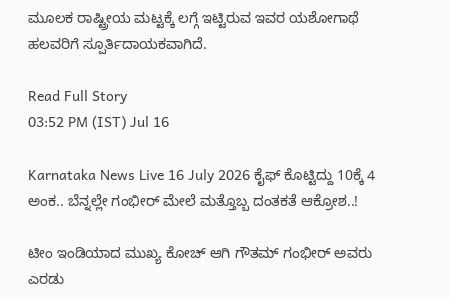ಮೂಲಕ ರಾಷ್ಟ್ರೀಯ ಮಟ್ಟಕ್ಕೆ ಲಗ್ಗೆ ಇಟ್ಟಿರುವ ಇವರ ಯಶೋಗಾಥೆ ಹಲವರಿಗೆ ಸ್ಪೂರ್ತಿದಾಯಕವಾಗಿದೆ.

Read Full Story
03:52 PM (IST) Jul 16

Karnataka News Live 16 July 2026 ಕೈಫ್ ಕೊಟ್ಟಿದ್ದು 10ಕ್ಕೆ 4 ಅಂಕ.. ಬೆನ್ನಲ್ಲೇ ಗಂಭೀರ್ ಮೇಲೆ ಮತ್ತೊಬ್ಬ ದಂತಕತೆ ಆಕ್ರೋಶ..!

ಟೀಂ ಇಂಡಿಯಾದ ಮುಖ್ಯ ಕೋಚ್ ಆಗಿ ಗೌತಮ್ ಗಂಭೀರ್ ಅವರು ಎರಡು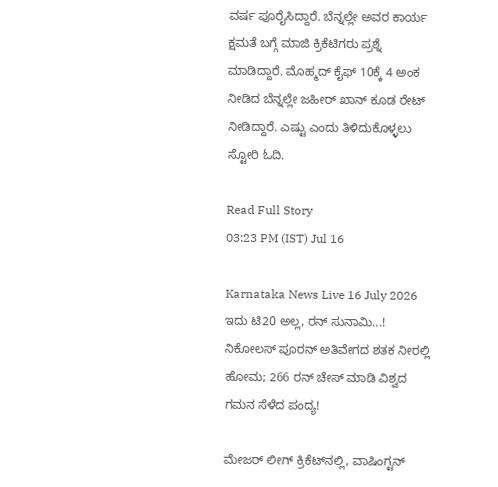ವರ್ಷ ಪೂರೈಸಿದ್ದಾರೆ. ಬೆನ್ನಲ್ಲೇ ಅವರ ಕಾರ್ಯ ಕ್ಷಮತೆ ಬಗ್ಗೆ ಮಾಜಿ ಕ್ರಿಕೆಟಿಗರು ಪ್ರಶ್ನೆ ಮಾಡಿದ್ದಾರೆ. ಮೊಹ್ಮದ್ ಕೈಫ್ 10ಕ್ಕೆ 4 ಅಂಕ ನೀಡಿದ ಬೆನ್ನಲ್ಲೇ ಜಹೀರ್ ಖಾನ್ ಕೂಡ ರೇಟ್ ನೀಡಿದ್ದಾರೆ. ಎಷ್ಟು ಎಂದು ತಿಳಿದುಕೊಳ್ಳಲು ಸ್ಟೋರಿ ಓದಿ.

Read Full Story
03:23 PM (IST) Jul 16

Karnataka News Live 16 July 2026 ಇದು ಟಿ20 ಅಲ್ಲ, ರನ್ ಸುನಾಮಿ...! ನಿಕೋಲಸ್ ಪೂರನ್ ಅತಿವೇಗದ ಶತಕ ನೀರಲ್ಲಿ ಹೋಮ; 266 ರನ್ ಚೇಸ್ ಮಾಡಿ ವಿಶ್ವದ ಗಮನ ಸೆಳೆದ ಪಂದ್ಯ!

ಮೇಜರ್ ಲೀಗ್ ಕ್ರಿಕೆಟ್‌ನಲ್ಲಿ, ವಾಷಿಂಗ್ಟನ್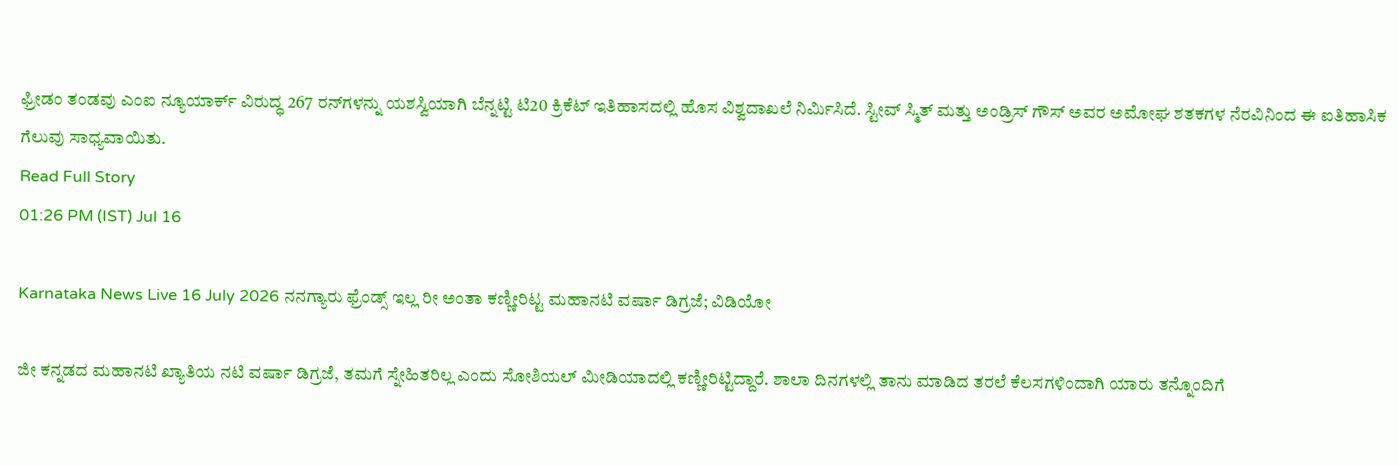ಫ್ರೀಡಂ ತಂಡವು ಎಂಐ ನ್ಯೂಯಾರ್ಕ್‌ ವಿರುದ್ಧ 267 ರನ್‌ಗಳನ್ನು ಯಶಸ್ವಿಯಾಗಿ ಬೆನ್ನಟ್ಟಿ ಟಿ20 ಕ್ರಿಕೆಟ್ ಇತಿಹಾಸದಲ್ಲಿ ಹೊಸ ವಿಶ್ವದಾಖಲೆ ನಿರ್ಮಿಸಿದೆ. ಸ್ಟೀವ್ ಸ್ಮಿತ್ ಮತ್ತು ಅಂಡ್ರಿಸ್ ಗೌಸ್ ಅವರ ಅಮೋಘ ಶತಕಗಳ ನೆರವಿನಿಂದ ಈ ಐತಿಹಾಸಿಕ ಗೆಲುವು ಸಾಧ್ಯವಾಯಿತು.
Read Full Story
01:26 PM (IST) Jul 16

Karnataka News Live 16 July 2026 ನನಗ್ಯಾರು ಫ್ರೆಂಡ್ಸ್ ಇಲ್ಲ ರೀ ಅಂತಾ ಕಣ್ಣೀರಿಟ್ಟ ಮಹಾನಟಿ ವರ್ಷಾ ಡಿಗ್ರಜೆ; ವಿಡಿಯೋ

ಜೀ ಕನ್ನಡದ ಮಹಾನಟಿ ಖ್ಯಾತಿಯ ನಟಿ ವರ್ಷಾ ಡಿಗ್ರಜೆ, ತಮಗೆ ಸ್ನೇಹಿತರಿಲ್ಲ ಎಂದು ಸೋಶಿಯಲ್ ಮೀಡಿಯಾದಲ್ಲಿ ಕಣ್ಣೀರಿಟ್ಟಿದ್ದಾರೆ. ಶಾಲಾ ದಿನಗಳಲ್ಲಿ ತಾನು ಮಾಡಿದ ತರಲೆ ಕೆಲಸಗಳಿಂದಾಗಿ ಯಾರು ತನ್ನೊಂದಿಗೆ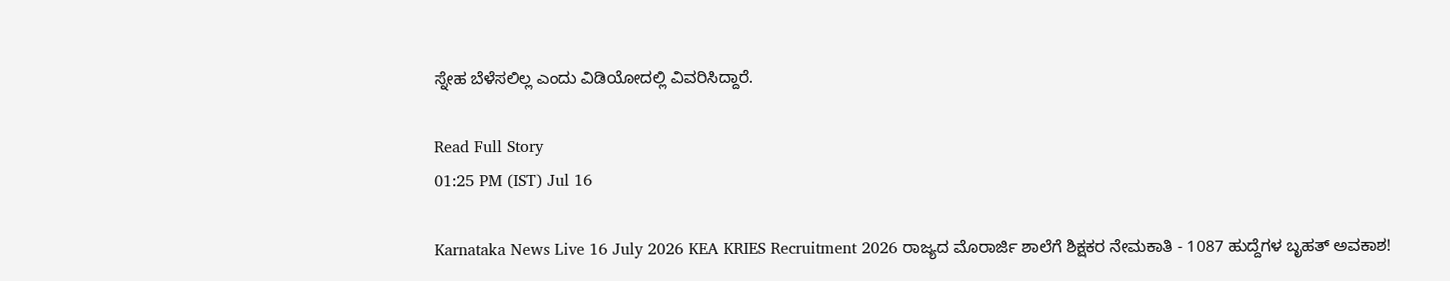ಸ್ನೇಹ ಬೆಳೆಸಲಿಲ್ಲ ಎಂದು ವಿಡಿಯೋದಲ್ಲಿ ವಿವರಿಸಿದ್ದಾರೆ.

Read Full Story
01:25 PM (IST) Jul 16

Karnataka News Live 16 July 2026 KEA KRIES Recruitment 2026 ರಾಜ್ಯದ ಮೊರಾರ್ಜಿ ಶಾಲೆಗೆ ಶಿಕ್ಷಕರ ನೇಮಕಾತಿ - 1087 ಹುದ್ದೆಗಳ ಬೃಹತ್ ಅವಕಾಶ!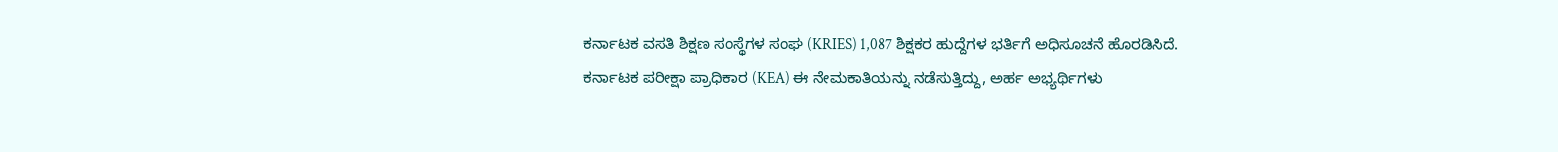ಕರ್ನಾಟಕ ವಸತಿ ಶಿಕ್ಷಣ ಸಂಸ್ಥೆಗಳ ಸಂಘ (KRIES) 1,087 ಶಿಕ್ಷಕರ ಹುದ್ದೆಗಳ ಭರ್ತಿಗೆ ಅಧಿಸೂಚನೆ ಹೊರಡಿಸಿದೆ. ಕರ್ನಾಟಕ ಪರೀಕ್ಷಾ ಪ್ರಾಧಿಕಾರ (KEA) ಈ ನೇಮಕಾತಿಯನ್ನು ನಡೆಸುತ್ತಿದ್ದು, ಅರ್ಹ ಅಭ್ಯರ್ಥಿಗಳು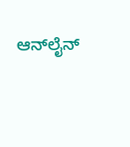ಆನ್‌ಲೈನ್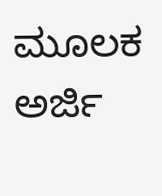ಮೂಲಕ ಅರ್ಜಿ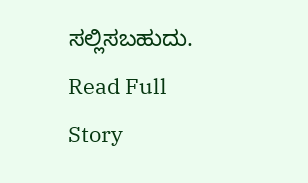ಸಲ್ಲಿಸಬಹುದು.
Read Full Story